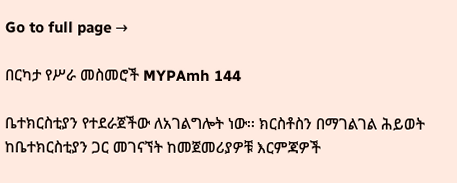Go to full page →

በርካታ የሥራ መስመሮች MYPAmh 144

ቤተክርስቲያን የተደራጀችው ለአገልግሎት ነው፡፡ ክርስቶስን በማገልገል ሕይወት ከቤተክርስቲያን ጋር መገናኘት ከመጀመሪያዎቹ እርምጃዎች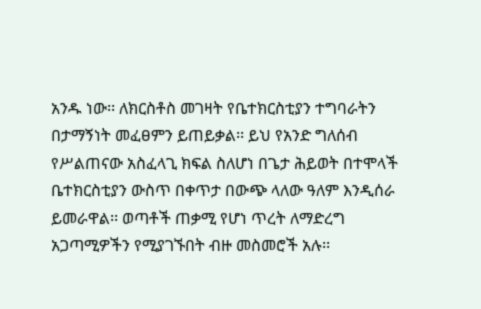አንዱ ነው፡፡ ለክርስቶስ መገዛት የቤተክርስቲያን ተግባራትን በታማኝነት መፈፀምን ይጠይቃል፡፡ ይህ የአንድ ግለሰብ የሥልጠናው አስፈላጊ ክፍል ስለሆነ በጌታ ሕይወት በተሞላች ቤተክርስቲያን ውስጥ በቀጥታ በውጭ ላለው ዓለም እንዲሰራ ይመራዋል፡፡ ወጣቶች ጠቃሚ የሆነ ጥረት ለማድረግ አጋጣሚዎችን የሚያገኙበት ብዙ መስመሮች አሉ፡፡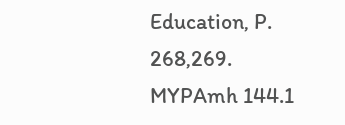Education, P. 268,269. MYPAmh 144.1